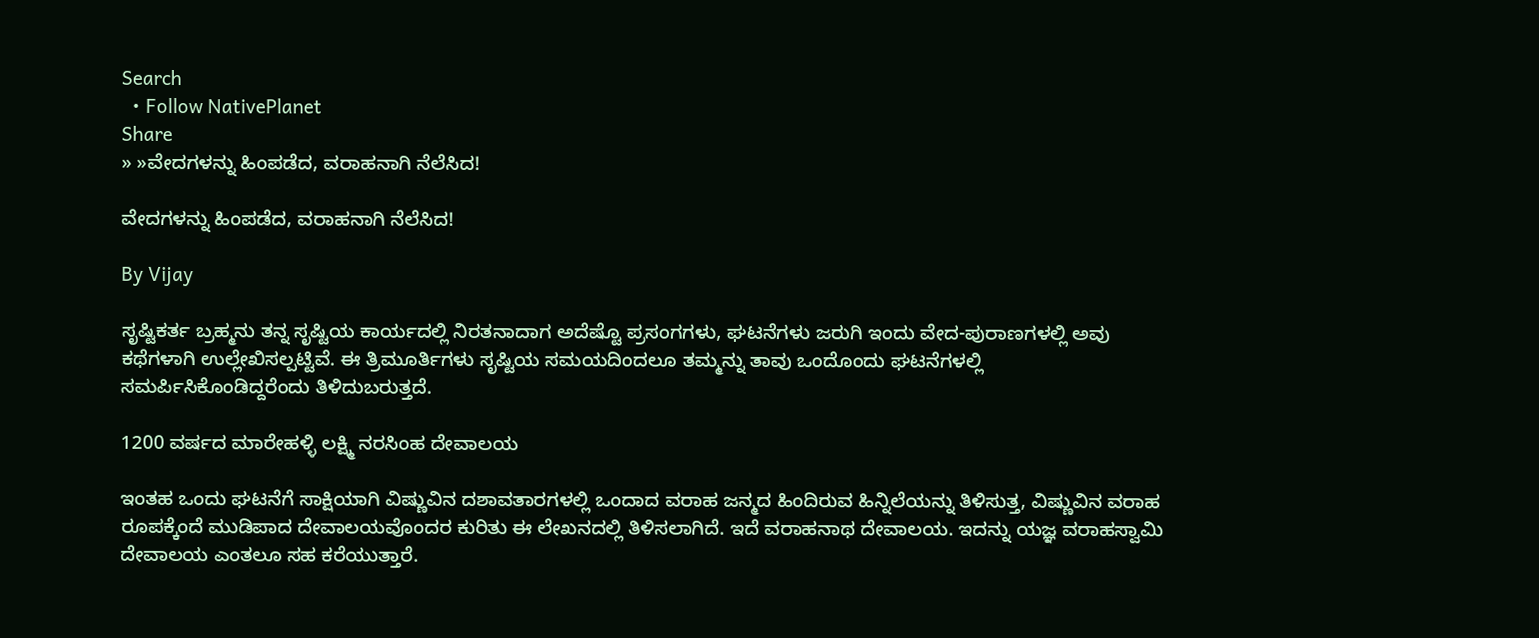Search
  • Follow NativePlanet
Share
» »ವೇದಗಳನ್ನು ಹಿಂಪಡೆದ, ವರಾಹನಾಗಿ ನೆಲೆಸಿದ!

ವೇದಗಳನ್ನು ಹಿಂಪಡೆದ, ವರಾಹನಾಗಿ ನೆಲೆಸಿದ!

By Vijay

ಸೃಷ್ಟಿಕರ್ತ ಬ್ರಹ್ಮನು ತನ್ನ ಸೃಷ್ಟಿಯ ಕಾರ್ಯದಲ್ಲಿ ನಿರತನಾದಾಗ ಅದೆಷ್ಟೊ ಪ್ರಸಂಗಗಳು, ಘಟನೆಗಳು ಜರುಗಿ ಇಂದು ವೇದ-ಪುರಾಣಗಳಲ್ಲಿ ಅವು ಕಥೆಗಳಾಗಿ ಉಲ್ಲೇಖಿಸಲ್ಪಟ್ಟಿವೆ. ಈ ತ್ರಿಮೂರ್ತಿಗಳು ಸೃಷ್ಟಿಯ ಸಮಯದಿಂದಲೂ ತಮ್ಮನ್ನು ತಾವು ಒಂದೊಂದು ಘಟನೆಗಳಲ್ಲಿ ಸಮರ್ಪಿಸಿಕೊಂಡಿದ್ದರೆಂದು ತಿಳಿದುಬರುತ್ತದೆ.

1200 ವರ್ಷದ ಮಾರೇಹಳ್ಳಿ ಲಕ್ಷ್ಮಿ ನರಸಿಂಹ ದೇವಾಲಯ

ಇಂತಹ ಒಂದು ಘಟನೆಗೆ ಸಾಕ್ಷಿಯಾಗಿ ವಿಷ್ಣುವಿನ ದಶಾವತಾರಗಳಲ್ಲಿ ಒಂದಾದ ವರಾಹ ಜನ್ಮದ ಹಿಂದಿರುವ ಹಿನ್ನಿಲೆಯನ್ನು ತಿಳಿಸುತ್ತ, ವಿಷ್ಣುವಿನ ವರಾಹ ರೂಪಕ್ಕೆಂದೆ ಮುಡಿಪಾದ ದೇವಾಲಯವೊಂದರ ಕುರಿತು ಈ ಲೇಖನದಲ್ಲಿ ತಿಳಿಸಲಾಗಿದೆ. ಇದೆ ವರಾಹನಾಥ ದೇವಾಲಯ. ಇದನ್ನು ಯಜ್ಞ ವರಾಹಸ್ವಾಮಿ ದೇವಾಲಯ ಎಂತಲೂ ಸಹ ಕರೆಯುತ್ತಾರೆ.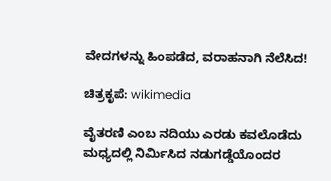ವೇದಗಳನ್ನು ಹಿಂಪಡೆದ, ವರಾಹನಾಗಿ ನೆಲೆಸಿದ!

ಚಿತ್ರಕೃಪೆ: wikimedia

ವೈತರಣಿ ಎಂಬ ನದಿಯು ಎರಡು ಕವಲೊಡೆದು ಮಧ್ಯದಲ್ಲಿ ನಿರ್ಮಿಸಿದ ನಡುಗಡ್ಡೆಯೊಂದರ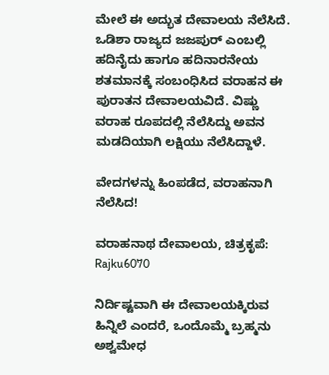ಮೇಲೆ ಈ ಅದ್ಭುತ ದೇವಾಲಯ ನೆಲೆಸಿದೆ. ಒಡಿಶಾ ರಾಜ್ಯದ ಜಜಪುರ್ ಎಂಬಲ್ಲಿ ಹದಿನೈದು ಹಾಗೂ ಹದಿನಾರನೇಯ ಶತಮಾನಕ್ಕೆ ಸಂಬಂಧಿಸಿದ ವರಾಹನ ಈ ಪುರಾತನ ದೇವಾಲಯವಿದೆ. ವಿಷ್ಣು ವರಾಹ ರೂಪದಲ್ಲಿ ನೆಲೆಸಿದ್ದು ಅವನ ಮಡದಿಯಾಗಿ ಲಕ್ಷಿಯು ನೆಲೆಸಿದ್ದಾಳೆ.

ವೇದಗಳನ್ನು ಹಿಂಪಡೆದ, ವರಾಹನಾಗಿ ನೆಲೆಸಿದ!

ವರಾಹನಾಥ ದೇವಾಲಯ, ಚಿತ್ರಕೃಪೆ: Rajku6070

ನಿರ್ದಿಷ್ಟವಾಗಿ ಈ ದೇವಾಲಯಕ್ಕಿರುವ ಹಿನ್ನಿಲೆ ಎಂದರೆ, ಒಂದೊಮ್ಮೆ ಬ್ರಹ್ಮನು ಅಶ್ವಮೇಧ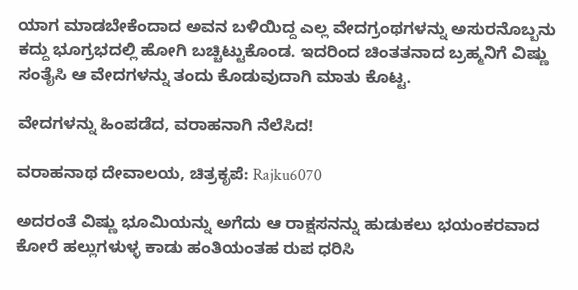ಯಾಗ ಮಾಡಬೇಕೆಂದಾದ ಅವನ ಬಳಿಯಿದ್ದ ಎಲ್ಲ ವೇದಗ್ರಂಥಗಳನ್ನು ಅಸುರನೊಬ್ಬನು ಕದ್ದು ಭೂಗ್ರಭದಲ್ಲಿ ಹೋಗಿ ಬಚ್ಚಿಟ್ಟುಕೊಂಡ. ಇದರಿಂದ ಚಿಂತತನಾದ ಬ್ರಹ್ಮನಿಗೆ ವಿಷ್ಣು ಸಂತೈಸಿ ಆ ವೇದಗಳನ್ನು ತಂದು ಕೊಡುವುದಾಗಿ ಮಾತು ಕೊಟ್ಟ.

ವೇದಗಳನ್ನು ಹಿಂಪಡೆದ, ವರಾಹನಾಗಿ ನೆಲೆಸಿದ!

ವರಾಹನಾಥ ದೇವಾಲಯ, ಚಿತ್ರಕೃಪೆ: Rajku6070

ಅದರಂತೆ ವಿಷ್ಣು ಭೂಮಿಯನ್ನು ಅಗೆದು ಆ ರಾಕ್ಷಸನನ್ನು ಹುಡುಕಲು ಭಯಂಕರವಾದ ಕೋರೆ ಹಲ್ಲುಗಳುಳ್ಳ ಕಾಡು ಹಂತಿಯಂತಹ ರುಪ ಧರಿಸಿ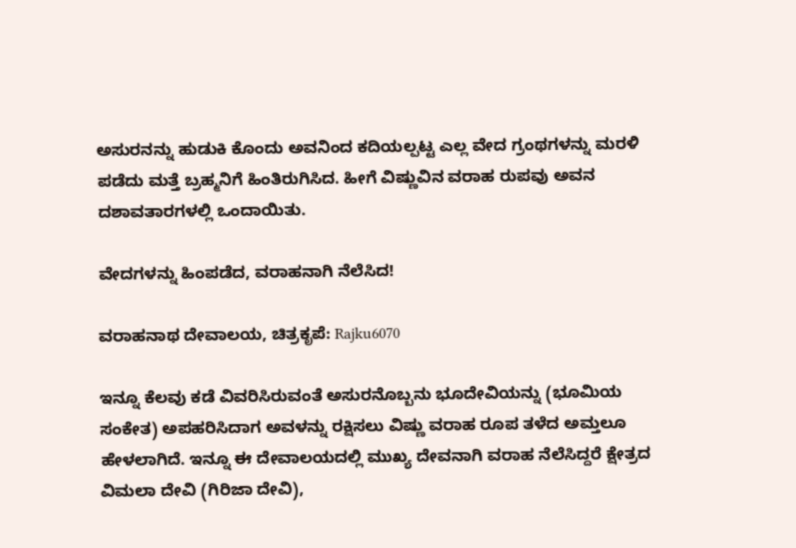ಅಸುರನನ್ನು ಹುಡುಕಿ ಕೊಂದು ಅವನಿಂದ ಕದಿಯಲ್ಪಟ್ಟ ಎಲ್ಲ ವೇದ ಗ್ರಂಥಗಳನ್ನು ಮರಳಿ ಪಡೆದು ಮತ್ತೆ ಬ್ರಹ್ಮನಿಗೆ ಹಿಂತಿರುಗಿಸಿದ. ಹೀಗೆ ವಿಷ್ಣುವಿನ ವರಾಹ ರುಪವು ಅವನ ದಶಾವತಾರಗಳಲ್ಲಿ ಒಂದಾಯಿತು.

ವೇದಗಳನ್ನು ಹಿಂಪಡೆದ, ವರಾಹನಾಗಿ ನೆಲೆಸಿದ!

ವರಾಹನಾಥ ದೇವಾಲಯ, ಚಿತ್ರಕೃಪೆ: Rajku6070

ಇನ್ನೂ ಕೆಲವು ಕಡೆ ವಿವರಿಸಿರುವಂತೆ ಅಸುರನೊಬ್ಬನು ಭೂದೇವಿಯನ್ನು (ಭೂಮಿಯ ಸಂಕೇತ) ಅಪಹರಿಸಿದಾಗ ಅವಳನ್ನು ರಕ್ಷಿಸಲು ವಿಷ್ಣು ವರಾಹ ರೂಪ ತಳೆದ ಅಮ್ತಲೂ ಹೇಳಲಾಗಿದೆ. ಇನ್ನೂ ಈ ದೇವಾಲಯದಲ್ಲಿ ಮುಖ್ಯ ದೇವನಾಗಿ ವರಾಹ ನೆಲೆಸಿದ್ದರೆ ಕ್ಷೇತ್ರದ ವಿಮಲಾ ದೇವಿ (ಗಿರಿಜಾ ದೇವಿ),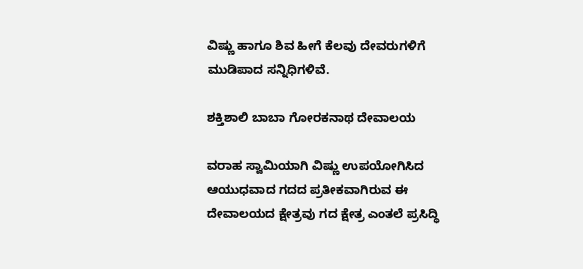ವಿಷ್ಣು ಹಾಗೂ ಶಿವ ಹೀಗೆ ಕೆಲವು ದೇವರುಗಳಿಗೆ ಮುಡಿಪಾದ ಸನ್ನಿಧಿಗಳಿವೆ.

ಶಕ್ತಿಶಾಲಿ ಬಾಬಾ ಗೋರಕನಾಥ ದೇವಾಲಯ

ವರಾಹ ಸ್ವಾಮಿಯಾಗಿ ವಿಷ್ಣು ಉಪಯೋಗಿಸಿದ ಆಯುಧವಾದ ಗದದ ಪ್ರತೀಕವಾಗಿರುವ ಈ ದೇವಾಲಯದ ಕ್ಷೇತ್ರವು ಗದ ಕ್ಷೇತ್ರ ಎಂತಲೆ ಪ್ರಸಿದ್ಧಿ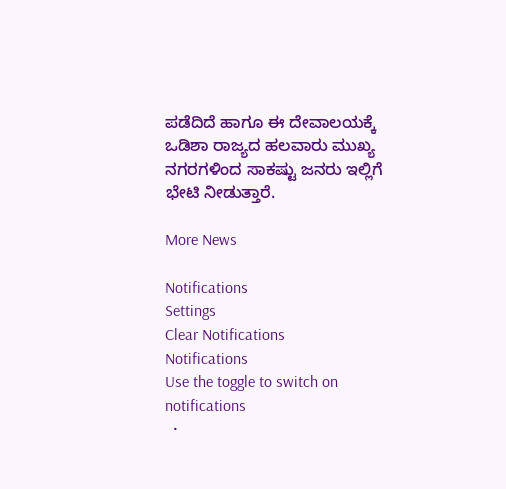ಪಡೆದಿದೆ ಹಾಗೂ ಈ ದೇವಾಲಯಕ್ಕೆ ಒಡಿಶಾ ರಾಜ್ಯದ ಹಲವಾರು ಮುಖ್ಯ ನಗರಗಳಿಂದ ಸಾಕಷ್ಟು ಜನರು ಇಲ್ಲಿಗೆ ಭೇಟಿ ನೀಡುತ್ತಾರೆ.

More News

Notifications
Settings
Clear Notifications
Notifications
Use the toggle to switch on notifications
  •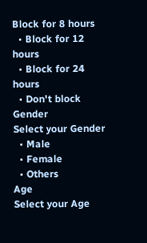Block for 8 hours
  • Block for 12 hours
  • Block for 24 hours
  • Don't block
Gender
Select your Gender
  • Male
  • Female
  • Others
Age
Select your Age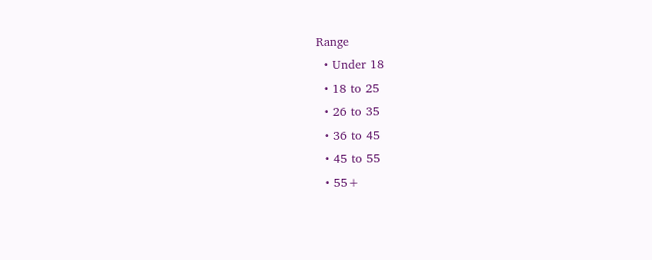Range
  • Under 18
  • 18 to 25
  • 26 to 35
  • 36 to 45
  • 45 to 55
  • 55+